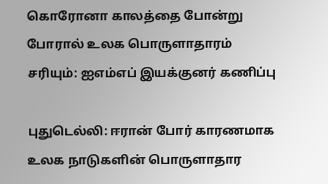கொரோனா காலத்தை போன்று போரால் உலக பொருளாதாரம் சரியும்: ஐஎம்எப் இயக்குனர் கணிப்பு

புதுடெல்லி: ஈரான் போர் காரணமாக உலக நாடுகளின் பொருளாதார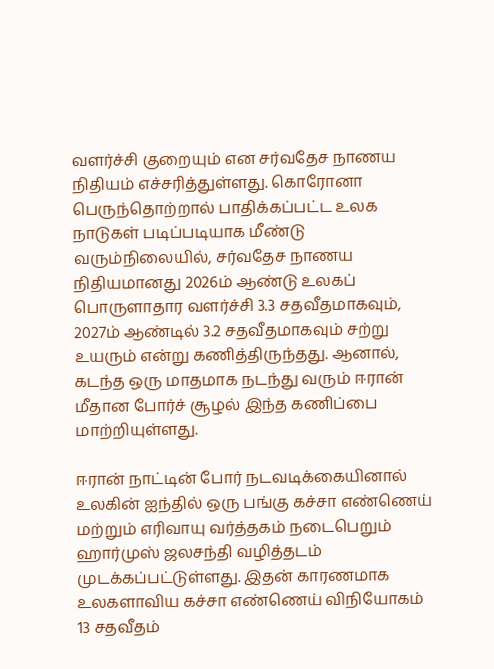வளர்ச்சி குறையும் என சர்வதேச நாணய நிதியம் எச்சரித்துள்ளது. கொரோனா பெருந்தொற்றால் பாதிக்கப்பட்ட உலக நாடுகள் படிப்படியாக மீண்டு வரும்நிலையில், சர்வதேச நாணய நிதியமானது 2026ம் ஆண்டு உலகப் பொருளாதார வளர்ச்சி 3.3 சதவீதமாகவும், 2027ம் ஆண்டில் 3.2 சதவீதமாகவும் சற்று உயரும் என்று கணித்திருந்தது. ஆனால், கடந்த ஒரு மாதமாக நடந்து வரும் ஈரான் மீதான போர்ச் சூழல் இந்த கணிப்பை மாற்றியுள்ளது.

ஈரான் நாட்டின் போர் நடவடிக்கையினால் உலகின் ஐந்தில் ஒரு பங்கு கச்சா எண்ணெய் மற்றும் எரிவாயு வர்த்தகம் நடைபெறும் ஹார்முஸ் ஜலசந்தி வழித்தடம் முடக்கப்பட்டுள்ளது. இதன் காரணமாக உலகளாவிய கச்சா எண்ணெய் விநியோகம் 13 சதவீதம்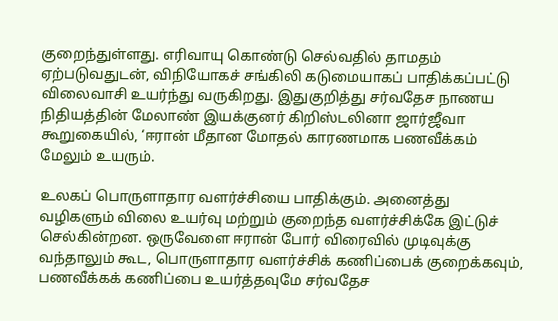குறைந்துள்ளது. எரிவாயு கொண்டு செல்வதில் தாமதம் ஏற்படுவதுடன், விநியோகச் சங்கிலி கடுமையாகப் பாதிக்கப்பட்டு விலைவாசி உயர்ந்து வருகிறது. இதுகுறித்து சர்வதேச நாணய நிதியத்தின் மேலாண் இயக்குனர் கிறிஸ்டலினா ஜார்ஜீவா கூறுகையில், ‘ஈரான் மீதான மோதல் காரணமாக பணவீக்கம் மேலும் உயரும்.

உலகப் பொருளாதார வளர்ச்சியை பாதிக்கும். அனைத்து வழிகளும் விலை உயர்வு மற்றும் குறைந்த வளர்ச்சிக்கே இட்டுச் செல்கின்றன. ஒருவேளை ஈரான் போர் விரைவில் முடிவுக்கு வந்தாலும் கூட, பொருளாதார வளர்ச்சிக் கணிப்பைக் குறைக்கவும், பணவீக்கக் கணிப்பை உயர்த்தவுமே சர்வதேச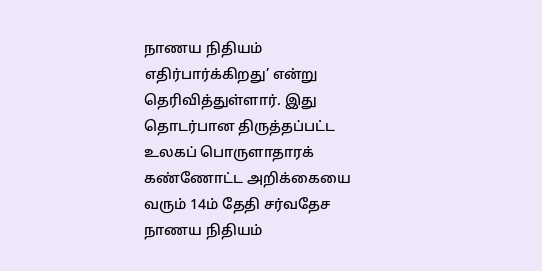நாணய நிதியம் எதிர்பார்க்கிறது’ என்று தெரிவித்துள்ளார். இது தொடர்பான திருத்தப்பட்ட உலகப் பொருளாதாரக் கண்ணோட்ட அறிக்கையை வரும் 14ம் தேதி சர்வதேச நாணய நிதியம்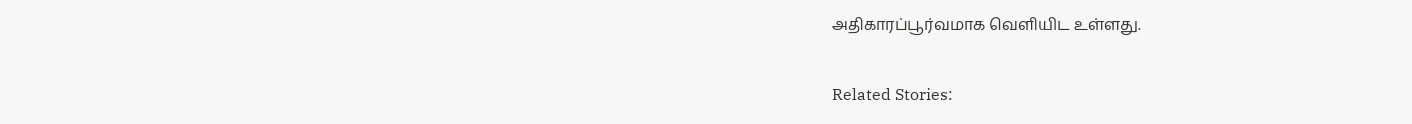அதிகாரப்பூர்வமாக வெளியிட உள்ளது.

Related Stories: